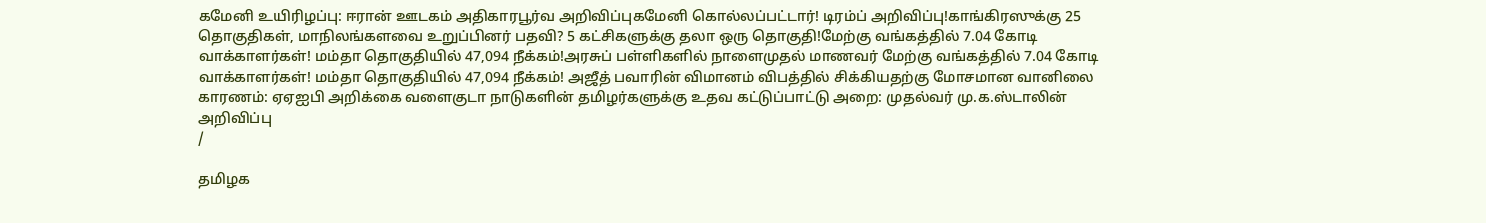கமேனி உயிரிழப்பு: ஈரான் ஊடகம் அதிகாரபூர்வ அறிவிப்புகமேனி கொல்லப்பட்டார்! டிரம்ப் அறிவிப்பு!காங்கிரஸுக்கு 25 தொகுதிகள், மாநிலங்களவை உறுப்பினர் பதவி? 5 கட்சிகளுக்கு தலா ஒரு தொகுதி!மேற்கு வங்கத்தில் 7.04 கோடி வாக்காளர்கள்! மம்தா தொகுதியில் 47,094 நீக்கம்!அரசுப் பள்ளிகளில் நாளைமுதல் மாணவர் மேற்கு வங்கத்தில் 7.04 கோடி வாக்காளர்கள்! மம்தா தொகுதியில் 47,094 நீக்கம்! அஜீத் பவாரின் விமானம் விபத்தில் சிக்கியதற்கு மோசமான வானிலை காரணம்: ஏஏஐபி அறிக்கை வளைகுடா நாடுகளின் தமிழர்களுக்கு உதவ கட்டுப்பாட்டு அறை: முதல்வர் மு.க.ஸ்டாலின் அறிவிப்பு
/

தமிழக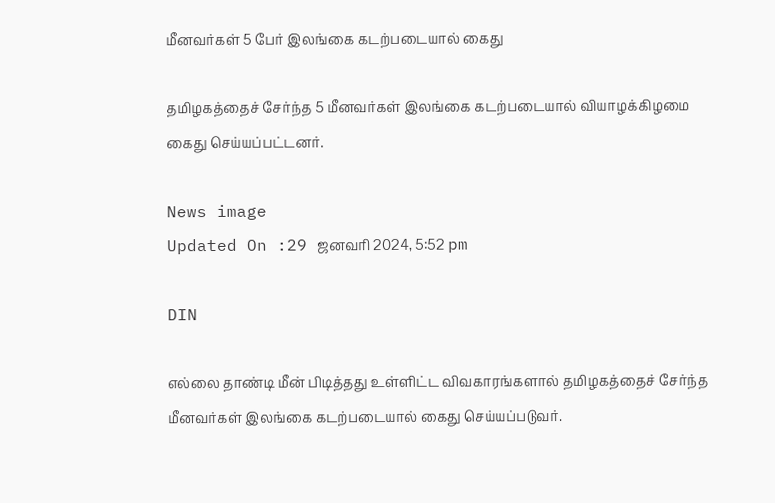மீனவர்கள் 5 பேர் இலங்கை கடற்படையால் கைது

தமிழகத்தைச் சேர்ந்த 5 மீனவர்கள் இலங்கை கடற்படையால் வியாழக்கிழமை கைது செய்யப்பட்டனர்.

News image
Updated On :29 ஜனவரி 2024, 5:52 pm

DIN

எல்லை தாண்டி மீன் பிடித்தது உள்ளிட்ட விவகாரங்களால் தமிழகத்தைச் சேர்ந்த மீனவர்கள் இலங்கை கடற்படையால் கைது செய்யப்படுவர்.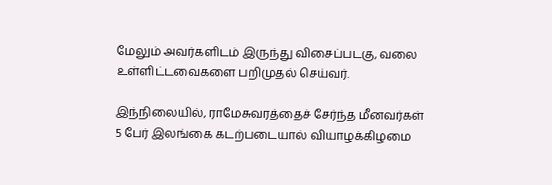மேலும் அவர்களிடம் இருந்து விசைப்படகு, வலை உள்ளிட்டவைகளை பறிமுதல் செய்வர்.

இந்நிலையில், ராமேசுவரத்தைச் சேர்ந்த மீனவர்கள் 5 பேர் இலங்கை கடற்படையால் வியாழக்கிழமை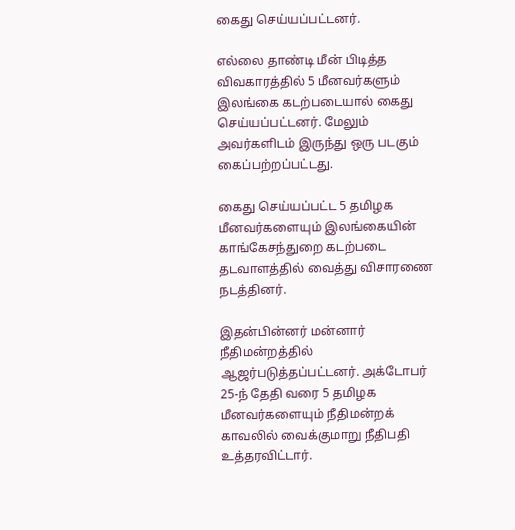கைது செய்யப்பட்டனர்.

எல்லை தாண்டி மீன் பிடித்த விவகாரத்தில் 5 மீனவர்களும் இலங்கை கடற்படையால் கைது செய்யப்பட்டனர். மேலும் அவர்களிடம் இருந்து ஒரு படகும் கைப்பற்றப்பட்டது.

கைது செய்யப்பட்ட 5 தமிழக மீனவர்களையும் இலங்கையின் காங்கேசந்துறை கடற்படை தடவாளத்தில் வைத்து விசாரணை நடத்தினர்.

இதன்பின்னர் மன்னார் நீதிமன்றத்தில் ஆஜர்படுத்தப்பட்டனர். அக்டோபர் 25-ந் தேதி வரை 5 தமிழக மீனவர்களையும் நீதிமன்றக் காவலில் வைக்குமாறு நீதிபதி உத்தரவிட்டார்.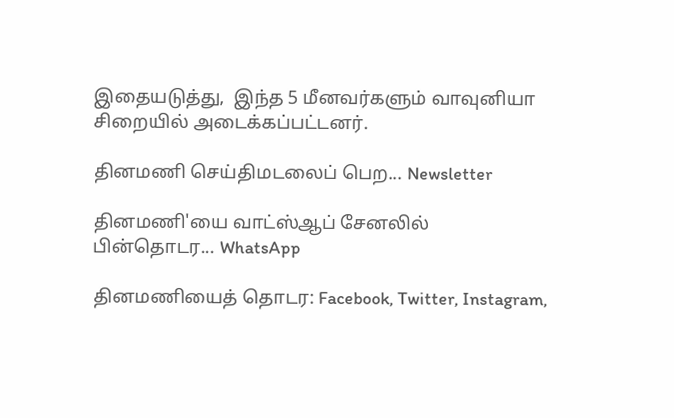இதையடுத்து,  இந்த 5 மீனவர்களும் வாவுனியா சிறையில் அடைக்கப்பட்டனர்.

தினமணி செய்திமடலைப் பெற... Newsletter

தினமணி'யை வாட்ஸ்ஆப் சேனலில் பின்தொடர... WhatsApp

தினமணியைத் தொடர: Facebook, Twitter, Instagram,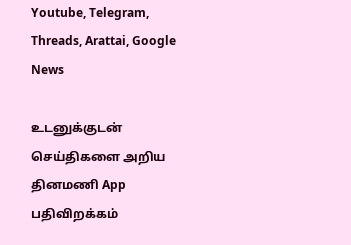Youtube, Telegram, Threads, Arattai, Google News

உடனுக்குடன் செய்திகளை அறிய தினமணி App பதிவிறக்கம்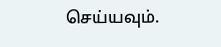செய்யவும்.